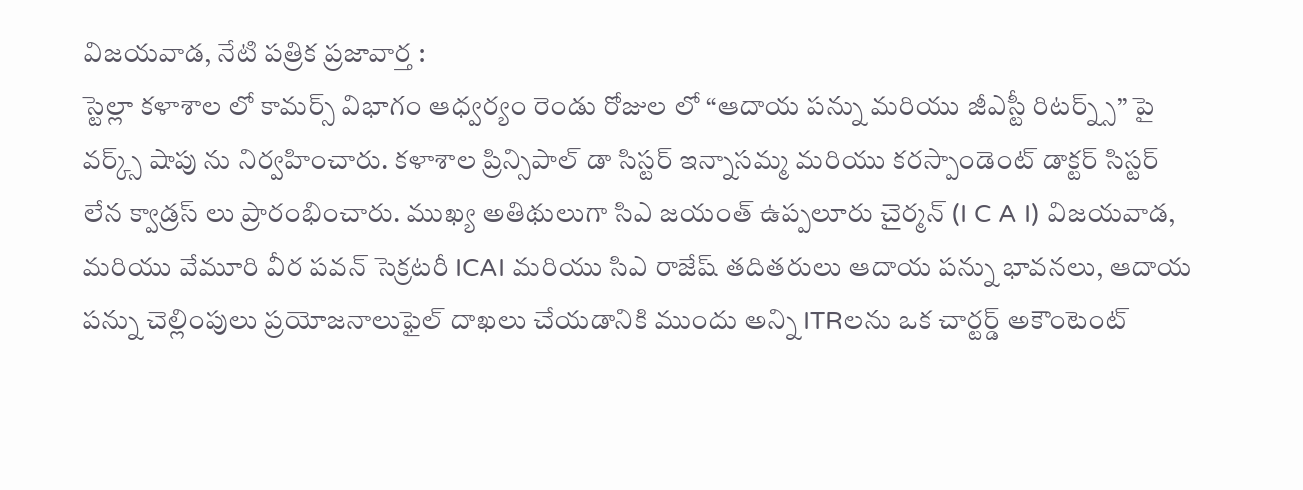విజయవాడ, నేటి పత్రిక ప్రజావార్త :
స్టెల్లా కళాశాల లో కామర్స్ విభాగం ఆధ్వర్యం రెండు రోజుల లో “ఆదాయ పన్ను మరియు జీఎస్టీ రిటర్న్స్” పై వర్క్స్ షాపు ను నిర్వహించారు. కళాశాల ప్రిన్సిపాల్ డా సిస్టర్ ఇన్నాసమ్మ మరియు కరస్పాండెంట్ డాక్టర్ సిస్టర్ లేన క్వాడ్రస్ లు ప్రారంభించారు. ముఖ్య అతిథులుగా సిఎ జయంత్ ఉప్పలూరు చైర్మన్ (I C A I) విజయవాడ, మరియు వేమూరి వీర పవన్ సెక్రటరీ ICAI మరియు సిఎ రాజేష్ తదితరులు ఆదాయ పన్ను భావనలు, ఆదాయ పన్ను చెల్లింపులు ప్రయోజనాలుఫైల్ దాఖలు చేయడానికి ముందు అన్ని ITRలను ఒక చార్టర్డ్ అకౌంటెంట్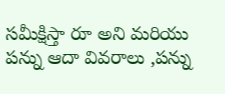సమీక్షిస్తా రూ అని మరియు పన్ను ఆదా వివరాలు ,పన్ను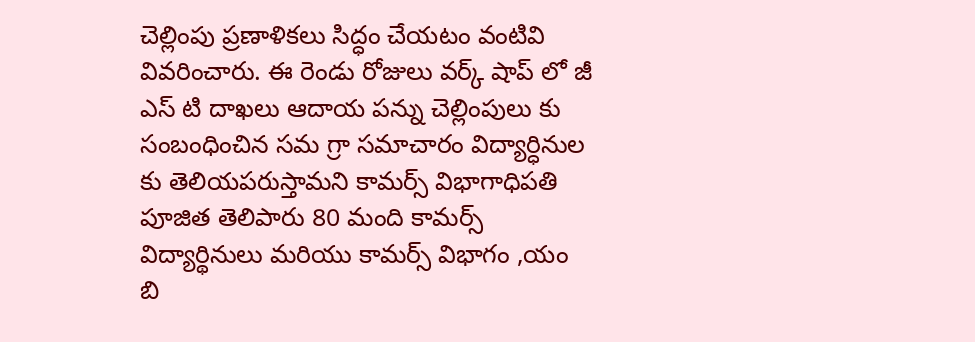చెల్లింపు ప్రణాళికలు సిద్ధం చేయటం వంటివి వివరించారు. ఈ రెండు రోజులు వర్క్ షాప్ లో జీ ఎస్ టి దాఖలు ఆదాయ పన్ను చెల్లింపులు కు సంబంధించిన సమ గ్రా సమాచారం విద్యార్ధినుల కు తెలియపరుస్తామని కామర్స్ విభాగాధిపతి పూజిత తెలిపారు 80 మంది కామర్స్ విద్యార్థినులు మరియు కామర్స్ విభాగం ,యం బి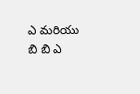ఎ మరియు బి బి ఎ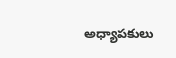అధ్యాపకులు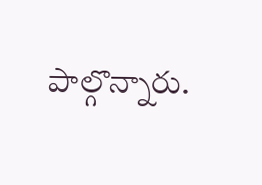పాల్గొన్నారు.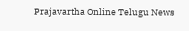Prajavartha Online Telugu News